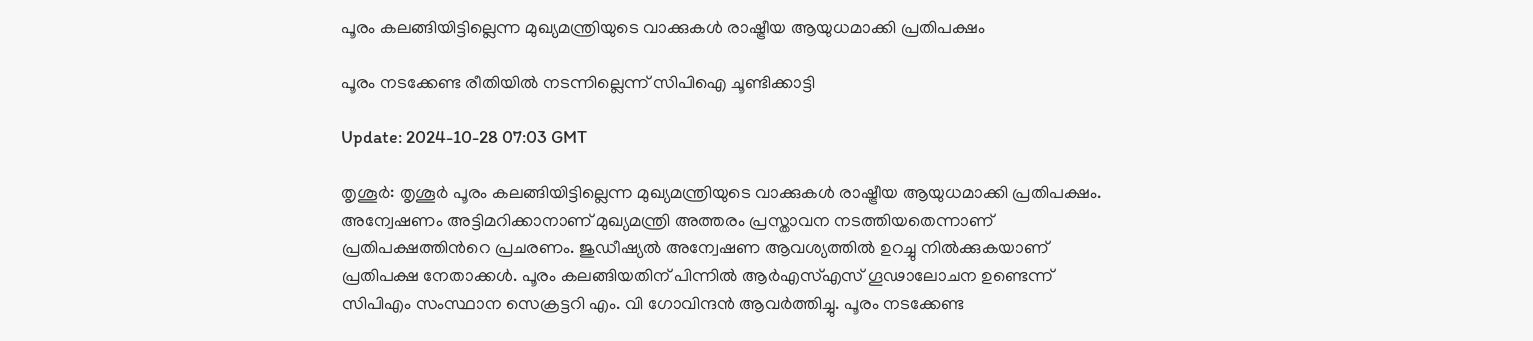പൂരം കലങ്ങിയിട്ടില്ലെന്ന മുഖ്യമന്ത്രിയുടെ വാക്കുകൾ രാഷ്ട്രീയ ആയുധമാക്കി പ്രതിപക്ഷം

പൂരം നടക്കേണ്ട രീതിയില്‍ നടന്നില്ലെന്ന് സിപിഐ ചൂണ്ടിക്കാട്ടി

Update: 2024-10-28 07:03 GMT

തൃശൂര്‍: തൃശൂർ പൂരം കലങ്ങിയിട്ടില്ലെന്ന മുഖ്യമന്ത്രിയുടെ വാക്കുകൾ രാഷ്ട്രീയ ആയുധമാക്കി പ്രതിപക്ഷം. അന്വേഷണം അട്ടിമറിക്കാനാണ് മുഖ്യമന്ത്രി അത്തരം പ്രസ്താവന നടത്തിയതെന്നാണ് പ്രതിപക്ഷത്തിന്‍റെ പ്രചരണം. ജുഡീഷ്യല്‍ അന്വേഷണ ആവശ്യത്തിൽ ഉറച്ചു നിൽക്കുകയാണ് പ്രതിപക്ഷ നേതാക്കൾ. പൂരം കലങ്ങിയതിന് പിന്നിൽ ആർഎസ്എസ് ഗൂഢാലോചന ഉണ്ടെന്ന് സിപിഎം സംസ്ഥാന സെക്രട്ടറി എം. വി ഗോവിന്ദൻ ആവർത്തിച്ചു. പൂരം നടക്കേണ്ട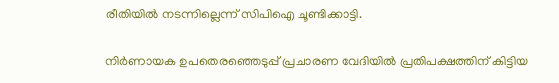രീതിയില്‍ നടന്നില്ലെന്ന് സിപിഐ ചൂണ്ടിക്കാട്ടി.

നിർണായക ഉപതെരഞ്ഞെടുപ്പ് പ്രചാരണ വേദിയില്‍ പ്രതിപക്ഷത്തിന് കിട്ടിയ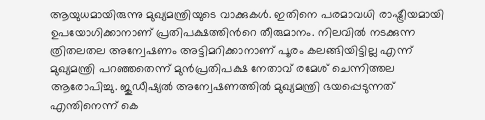ആയുധമായിരുന്നു മുഖ്യമന്ത്രിയുടെ വാക്കുകൾ. ഇതിനെ പരമാവധി രാഷ്ട്രീയമായി ഉപയോഗിക്കാനാണ് പ്രതിപക്ഷത്തിന്‍റെ തീരുമാനം. നിലവിൽ നടക്കുന്ന ത്രിതലതല അന്വേഷണം അട്ടിമറിക്കാനാണ് പൂരം കലങ്ങിയിട്ടില്ല എന്ന് മുഖ്യമന്ത്രി പറഞ്ഞതെന്ന് മുൻപ്രതിപക്ഷ നേതാവ് രമേശ് ചെന്നിത്തല ആരോപിച്ചു. ജുഡീഷ്യൽ അന്വേഷണത്തിൽ മുഖ്യമന്ത്രി ഭയപ്പെടുന്നത് എന്തിനെന്ന് കെ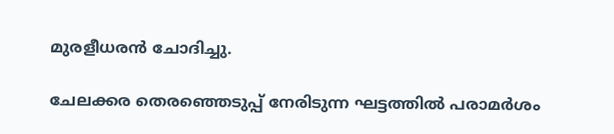മുരളീധരൻ ചോദിച്ചു.

ചേലക്കര തെരഞ്ഞെടുപ്പ് നേരിടുന്ന ഘട്ടത്തിൽ പരാമർശം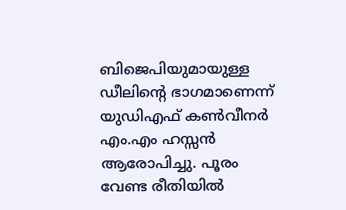ബിജെപിയുമായുള്ള ഡീലിന്‍റെ ഭാഗമാണെന്ന് യുഡിഎഫ് കൺവീനർ എം.എം ഹസ്സൻ ആരോപിച്ചു. പൂരം വേണ്ട രീതിയില്‍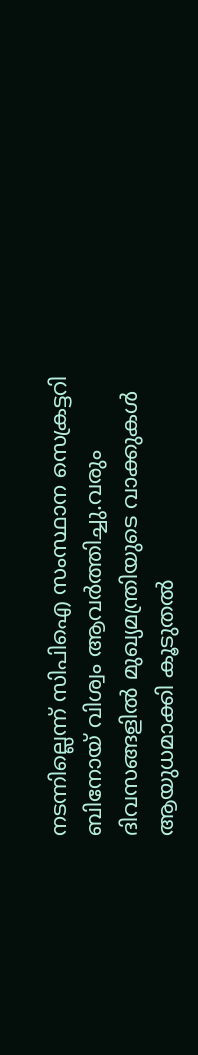നടന്നില്ലെന്ന് സിപിഐ സംസ്ഥാന സെക്രട്ടറി ബിനോയ് വിശ്വം ആവർത്തിച്ചു.വരും ദിവസങ്ങളിൽ മുഖ്യമന്ത്രിയുടെ വാക്കുകള്‍ ആയുധമാക്കി കൂടുതല്‍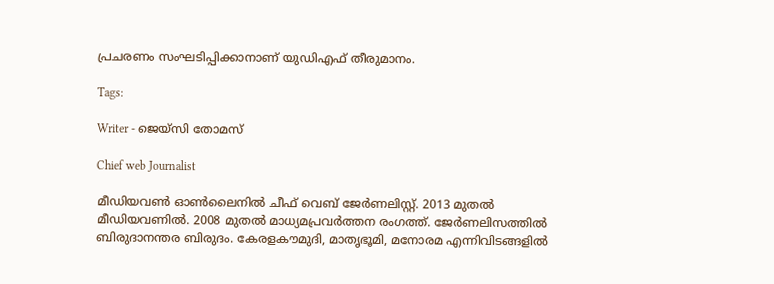പ്രചരണം സംഘടിപ്പിക്കാനാണ് യുഡിഎഫ് തീരുമാനം.

Tags:

Writer - ജെയ്സി തോമസ്

Chief web Journalist

മീഡിയവൺ ഓൺലൈനിൽ ചീഫ് വെബ് ജേർണലിസ്റ്റ്. 2013 മുതൽ മീഡിയവണിൽ. 2008 മുതൽ മാധ്യമപ്രവർത്തന രംഗത്ത്. ജേർണലിസത്തിൽ ബിരുദാനന്തര ബിരുദം. കേരളകൗമുദി, മാതൃഭൂമി, മനോരമ എന്നിവിടങ്ങളിൽ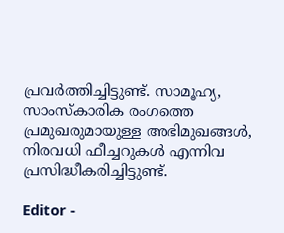പ്രവർത്തിച്ചിട്ടുണ്ട്. സാമൂഹ്യ, സാംസ്‌കാരിക രംഗത്തെ പ്രമുഖരുമായുള്ള അഭിമുഖങ്ങൾ, നിരവധി ഫീച്ചറുകൾ എന്നിവ പ്രസിദ്ധീകരിച്ചിട്ടുണ്ട്.

Editor -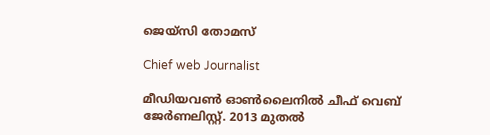ജെയ്സി തോമസ്

Chief web Journalist

മീഡിയവൺ ഓൺലൈനിൽ ചീഫ് വെബ് ജേർണലിസ്റ്റ്. 2013 മുതൽ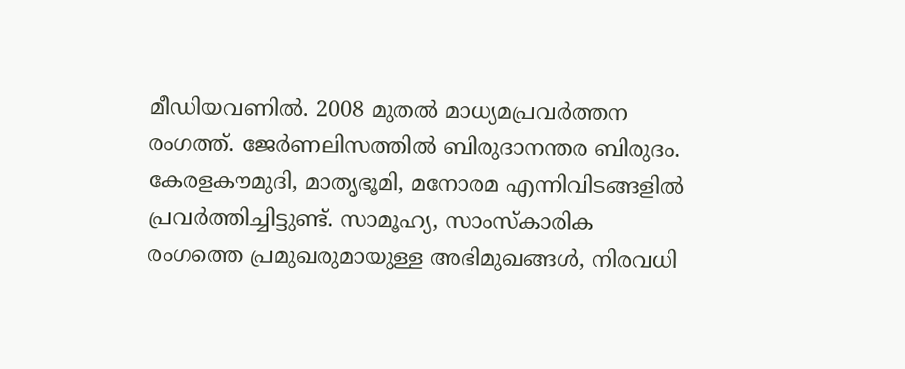മീഡിയവണിൽ. 2008 മുതൽ മാധ്യമപ്രവർത്തന രംഗത്ത്. ജേർണലിസത്തിൽ ബിരുദാനന്തര ബിരുദം. കേരളകൗമുദി, മാതൃഭൂമി, മനോരമ എന്നിവിടങ്ങളിൽ പ്രവർത്തിച്ചിട്ടുണ്ട്. സാമൂഹ്യ, സാംസ്‌കാരിക രംഗത്തെ പ്രമുഖരുമായുള്ള അഭിമുഖങ്ങൾ, നിരവധി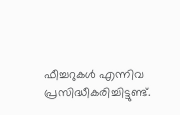ഫീച്ചറുകൾ എന്നിവ പ്രസിദ്ധീകരിച്ചിട്ടുണ്ട്.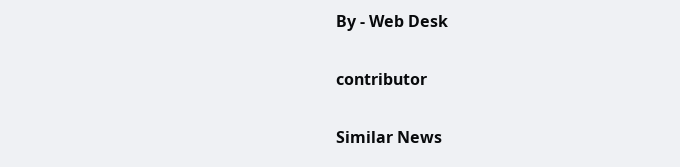By - Web Desk

contributor

Similar News